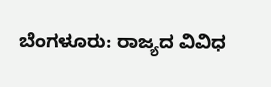ಬೆಂಗಳೂರು: ರಾಜ್ಯದ ವಿವಿಧ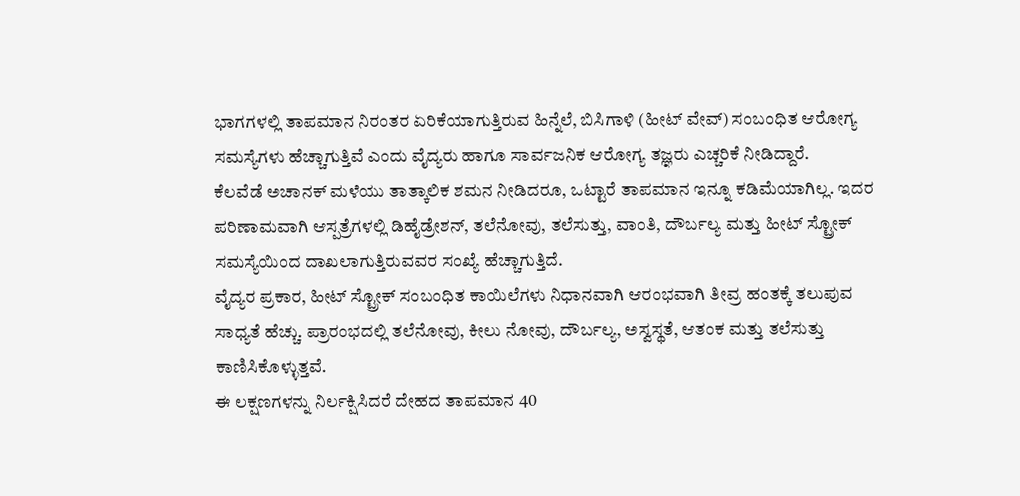ಭಾಗಗಳಲ್ಲಿ ತಾಪಮಾನ ನಿರಂತರ ಏರಿಕೆಯಾಗುತ್ತಿರುವ ಹಿನ್ನೆಲೆ, ಬಿಸಿಗಾಳಿ (ಹೀಟ್ ವೇವ್) ಸಂಬಂಧಿತ ಆರೋಗ್ಯ ಸಮಸ್ಯೆಗಳು ಹೆಚ್ಚಾಗುತ್ತಿವೆ ಎಂದು ವೈದ್ಯರು ಹಾಗೂ ಸಾರ್ವಜನಿಕ ಆರೋಗ್ಯ ತಜ್ಞರು ಎಚ್ಚರಿಕೆ ನೀಡಿದ್ದಾರೆ.
ಕೆಲವೆಡೆ ಅಚಾನಕ್ ಮಳೆಯು ತಾತ್ಕಾಲಿಕ ಶಮನ ನೀಡಿದರೂ, ಒಟ್ಟಾರೆ ತಾಪಮಾನ ಇನ್ನೂ ಕಡಿಮೆಯಾಗಿಲ್ಲ. ಇದರ ಪರಿಣಾಮವಾಗಿ ಆಸ್ಪತ್ರೆಗಳಲ್ಲಿ ಡಿಹೈಡ್ರೇಶನ್, ತಲೆನೋವು, ತಲೆಸುತ್ತು, ವಾಂತಿ, ದೌರ್ಬಲ್ಯ ಮತ್ತು ಹೀಟ್ ಸ್ಟ್ರೋಕ್ ಸಮಸ್ಯೆಯಿಂದ ದಾಖಲಾಗುತ್ತಿರುವವರ ಸಂಖ್ಯೆ ಹೆಚ್ಚಾಗುತ್ತಿದೆ.
ವೈದ್ಯರ ಪ್ರಕಾರ, ಹೀಟ್ ಸ್ಟ್ರೋಕ್ ಸಂಬಂಧಿತ ಕಾಯಿಲೆಗಳು ನಿಧಾನವಾಗಿ ಆರಂಭವಾಗಿ ತೀವ್ರ ಹಂತಕ್ಕೆ ತಲುಪುವ ಸಾಧ್ಯತೆ ಹೆಚ್ಚು. ಪ್ರಾರಂಭದಲ್ಲಿ ತಲೆನೋವು, ಕೀಲು ನೋವು, ದೌರ್ಬಲ್ಯ, ಅಸ್ವಸ್ಥತೆ, ಆತಂಕ ಮತ್ತು ತಲೆಸುತ್ತು ಕಾಣಿಸಿಕೊಳ್ಳುತ್ತವೆ.
ಈ ಲಕ್ಷಣಗಳನ್ನು ನಿರ್ಲಕ್ಷಿಸಿದರೆ ದೇಹದ ತಾಪಮಾನ 40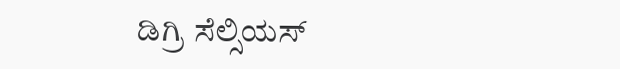ಡಿಗ್ರಿ ಸೆಲ್ಸಿಯಸ್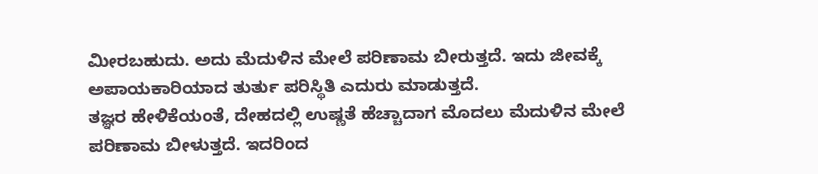ಮೀರಬಹುದು. ಅದು ಮೆದುಳಿನ ಮೇಲೆ ಪರಿಣಾಮ ಬೀರುತ್ತದೆ. ಇದು ಜೀವಕ್ಕೆ ಅಪಾಯಕಾರಿಯಾದ ತುರ್ತು ಪರಿಸ್ಥಿತಿ ಎದುರು ಮಾಡುತ್ತದೆ.
ತಜ್ಞರ ಹೇಳಿಕೆಯಂತೆ, ದೇಹದಲ್ಲಿ ಉಷ್ಣತೆ ಹೆಚ್ಚಾದಾಗ ಮೊದಲು ಮೆದುಳಿನ ಮೇಲೆ ಪರಿಣಾಮ ಬೀಳುತ್ತದೆ. ಇದರಿಂದ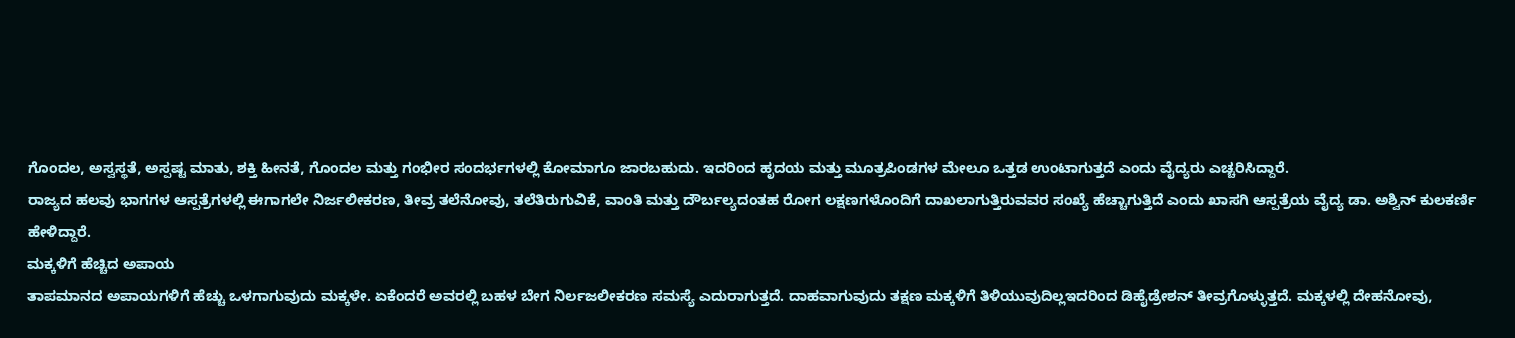ಗೊಂದಲ, ಅಸ್ವಸ್ಥತೆ, ಅಸ್ಪಷ್ಟ ಮಾತು, ಶಕ್ತಿ ಹೀನತೆ, ಗೊಂದಲ ಮತ್ತು ಗಂಭೀರ ಸಂದರ್ಭಗಳಲ್ಲಿ ಕೋಮಾಗೂ ಜಾರಬಹುದು. ಇದರಿಂದ ಹೃದಯ ಮತ್ತು ಮೂತ್ರಪಿಂಡಗಳ ಮೇಲೂ ಒತ್ತಡ ಉಂಟಾಗುತ್ತದೆ ಎಂದು ವೈದ್ಯರು ಎಚ್ಚರಿಸಿದ್ದಾರೆ.
ರಾಜ್ಯದ ಹಲವು ಭಾಗಗಳ ಆಸ್ಪತ್ರೆಗಳಲ್ಲಿ ಈಗಾಗಲೇ ನಿರ್ಜಲೀಕರಣ, ತೀವ್ರ ತಲೆನೋವು, ತಲೆತಿರುಗುವಿಕೆ, ವಾಂತಿ ಮತ್ತು ದೌರ್ಬಲ್ಯದಂತಹ ರೋಗ ಲಕ್ಷಣಗಳೊಂದಿಗೆ ದಾಖಲಾಗುತ್ತಿರುವವರ ಸಂಖ್ಯೆ ಹೆಚ್ಚಾಗುತ್ತಿದೆ ಎಂದು ಖಾಸಗಿ ಆಸ್ಪತ್ರೆಯ ವೈದ್ಯ ಡಾ. ಅಶ್ವಿನ್ ಕುಲಕರ್ಣಿ ಹೇಳಿದ್ದಾರೆ.
ಮಕ್ಕಳಿಗೆ ಹೆಚ್ಚಿದ ಅಪಾಯ
ತಾಪಮಾನದ ಅಪಾಯಗಳಿಗೆ ಹೆಚ್ಚು ಒಳಗಾಗುವುದು ಮಕ್ಕಳೇ. ಏಕೆಂದರೆ ಅವರಲ್ಲಿ ಬಹಳ ಬೇಗ ನಿರ್ಲಜಲೀಕರಣ ಸಮಸ್ಯೆ ಎದುರಾಗುತ್ತದೆ. ದಾಹವಾಗುವುದು ತಕ್ಷಣ ಮಕ್ಕಳಿಗೆ ತಿಳಿಯುವುದಿಲ್ಲಇದರಿಂದ ಡಿಹೈಡ್ರೇಶನ್ ತೀವ್ರಗೊಳ್ಳುತ್ತದೆ. ಮಕ್ಕಳಲ್ಲಿ ದೇಹನೋವು,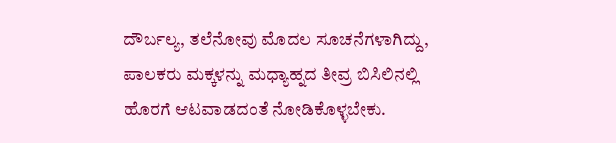ದೌರ್ಬಲ್ಯ, ತಲೆನೋವು ಮೊದಲ ಸೂಚನೆಗಳಾಗಿದ್ದು, ಪಾಲಕರು ಮಕ್ಕಳನ್ನು ಮಧ್ಯಾಹ್ನದ ತೀವ್ರ ಬಿಸಿಲಿನಲ್ಲಿ ಹೊರಗೆ ಆಟವಾಡದಂತೆ ನೋಡಿಕೊಳ್ಳಬೇಕು.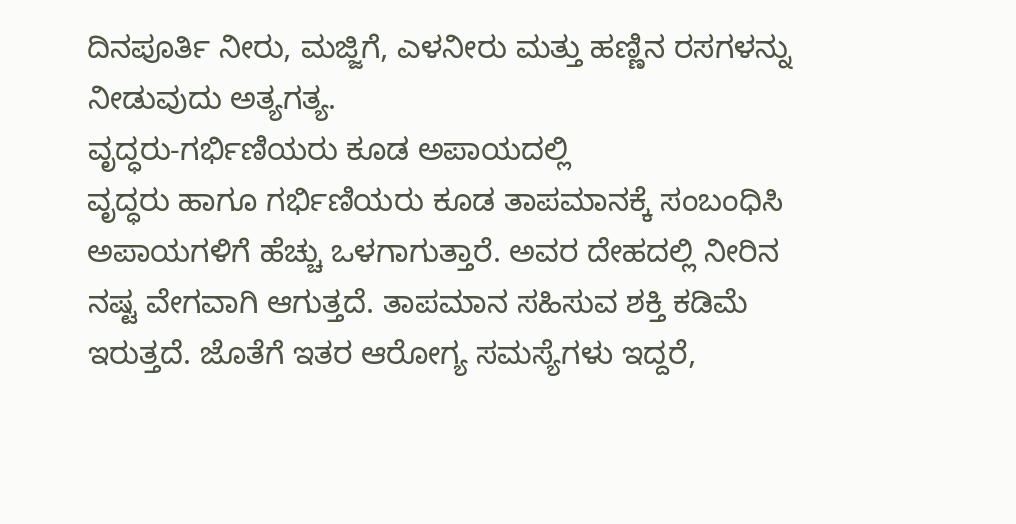ದಿನಪೂರ್ತಿ ನೀರು, ಮಜ್ಜಿಗೆ, ಎಳನೀರು ಮತ್ತು ಹಣ್ಣಿನ ರಸಗಳನ್ನು ನೀಡುವುದು ಅತ್ಯಗತ್ಯ.
ವೃದ್ಧರು-ಗರ್ಭಿಣಿಯರು ಕೂಡ ಅಪಾಯದಲ್ಲಿ
ವೃದ್ಧರು ಹಾಗೂ ಗರ್ಭಿಣಿಯರು ಕೂಡ ತಾಪಮಾನಕ್ಕೆ ಸಂಬಂಧಿಸಿ ಅಪಾಯಗಳಿಗೆ ಹೆಚ್ಚು ಒಳಗಾಗುತ್ತಾರೆ. ಅವರ ದೇಹದಲ್ಲಿ ನೀರಿನ ನಷ್ಟ ವೇಗವಾಗಿ ಆಗುತ್ತದೆ. ತಾಪಮಾನ ಸಹಿಸುವ ಶಕ್ತಿ ಕಡಿಮೆ ಇರುತ್ತದೆ. ಜೊತೆಗೆ ಇತರ ಆರೋಗ್ಯ ಸಮಸ್ಯೆಗಳು ಇದ್ದರೆ,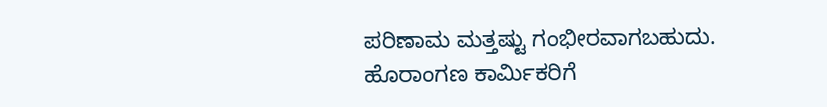ಪರಿಣಾಮ ಮತ್ತಷ್ಟು ಗಂಭೀರವಾಗಬಹುದು.
ಹೊರಾಂಗಣ ಕಾರ್ಮಿಕರಿಗೆ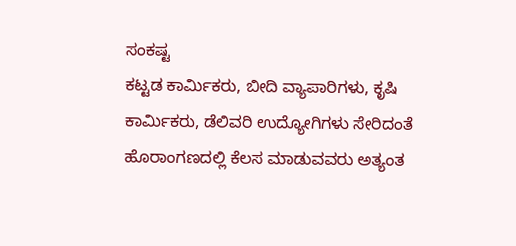ಸಂಕಷ್ಟ
ಕಟ್ಟಡ ಕಾರ್ಮಿಕರು, ಬೀದಿ ವ್ಯಾಪಾರಿಗಳು, ಕೃಷಿ ಕಾರ್ಮಿಕರು, ಡೆಲಿವರಿ ಉದ್ಯೋಗಿಗಳು ಸೇರಿದಂತೆ ಹೊರಾಂಗಣದಲ್ಲಿ ಕೆಲಸ ಮಾಡುವವರು ಅತ್ಯಂತ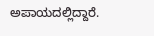ಅಪಾಯದಲ್ಲಿದ್ದಾರೆ.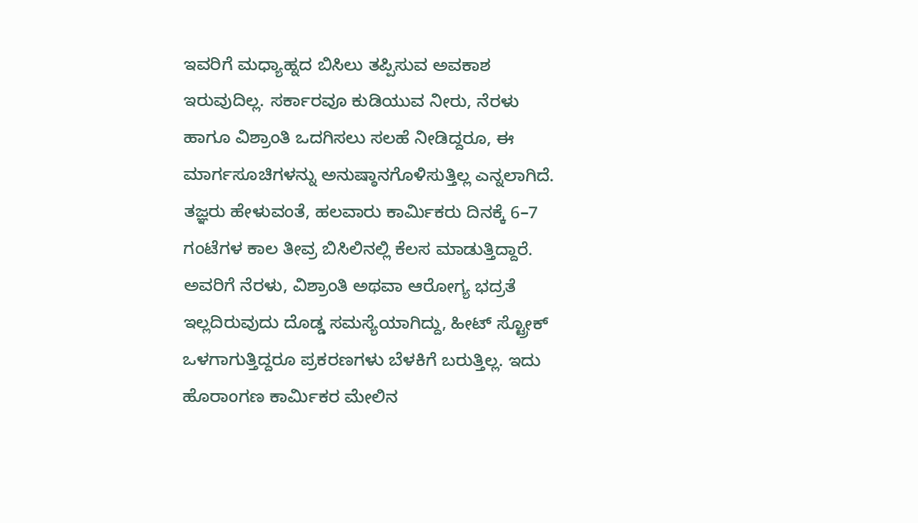ಇವರಿಗೆ ಮಧ್ಯಾಹ್ನದ ಬಿಸಿಲು ತಪ್ಪಿಸುವ ಅವಕಾಶ ಇರುವುದಿಲ್ಲ. ಸರ್ಕಾರವೂ ಕುಡಿಯುವ ನೀರು, ನೆರಳು ಹಾಗೂ ವಿಶ್ರಾಂತಿ ಒದಗಿಸಲು ಸಲಹೆ ನೀಡಿದ್ದರೂ, ಈ ಮಾರ್ಗಸೂಚಿಗಳನ್ನು ಅನುಷ್ಠಾನಗೊಳಿಸುತ್ತಿಲ್ಲ ಎನ್ನಲಾಗಿದೆ.
ತಜ್ಞರು ಹೇಳುವಂತೆ, ಹಲವಾರು ಕಾರ್ಮಿಕರು ದಿನಕ್ಕೆ 6–7 ಗಂಟೆಗಳ ಕಾಲ ತೀವ್ರ ಬಿಸಿಲಿನಲ್ಲಿ ಕೆಲಸ ಮಾಡುತ್ತಿದ್ದಾರೆ. ಅವರಿಗೆ ನೆರಳು, ವಿಶ್ರಾಂತಿ ಅಥವಾ ಆರೋಗ್ಯ ಭದ್ರತೆ ಇಲ್ಲದಿರುವುದು ದೊಡ್ಡ ಸಮಸ್ಯೆಯಾಗಿದ್ದು, ಹೀಟ್ ಸ್ಟ್ರೋಕ್ ಒಳಗಾಗುತ್ತಿದ್ದರೂ ಪ್ರಕರಣಗಳು ಬೆಳಕಿಗೆ ಬರುತ್ತಿಲ್ಲ. ಇದು ಹೊರಾಂಗಣ ಕಾರ್ಮಿಕರ ಮೇಲಿನ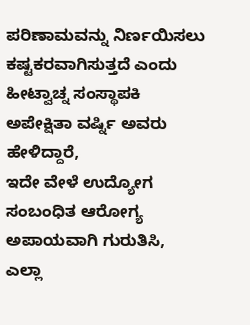ಪರಿಣಾಮವನ್ನು ನಿರ್ಣಯಿಸಲು ಕಷ್ಟಕರವಾಗಿಸುತ್ತದೆ ಎಂದು ಹೀಟ್ವಾಚ್ನ ಸಂಸ್ಥಾಪಕಿ ಅಪೇಕ್ಷಿತಾ ವರ್ಷ್ನಿ ಅವರು ಹೇಳಿದ್ದಾರೆ,
ಇದೇ ವೇಳೆ ಉದ್ಯೋಗ ಸಂಬಂಧಿತ ಆರೋಗ್ಯ ಅಪಾಯವಾಗಿ ಗುರುತಿಸಿ, ಎಲ್ಲಾ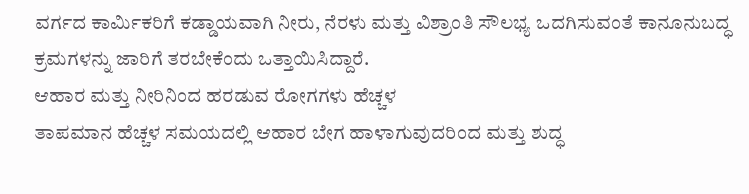ವರ್ಗದ ಕಾರ್ಮಿಕರಿಗೆ ಕಡ್ಡಾಯವಾಗಿ ನೀರು, ನೆರಳು ಮತ್ತು ವಿಶ್ರಾಂತಿ ಸೌಲಭ್ಯ ಒದಗಿಸುವಂತೆ ಕಾನೂನುಬದ್ಧ ಕ್ರಮಗಳನ್ನು ಜಾರಿಗೆ ತರಬೇಕೆಂದು ಒತ್ತಾಯಿಸಿದ್ದಾರೆ.
ಆಹಾರ ಮತ್ತು ನೀರಿನಿಂದ ಹರಡುವ ರೋಗಗಳು ಹೆಚ್ಚಳ
ತಾಪಮಾನ ಹೆಚ್ಚಳ ಸಮಯದಲ್ಲಿ ಆಹಾರ ಬೇಗ ಹಾಳಾಗುವುದರಿಂದ ಮತ್ತು ಶುದ್ಧ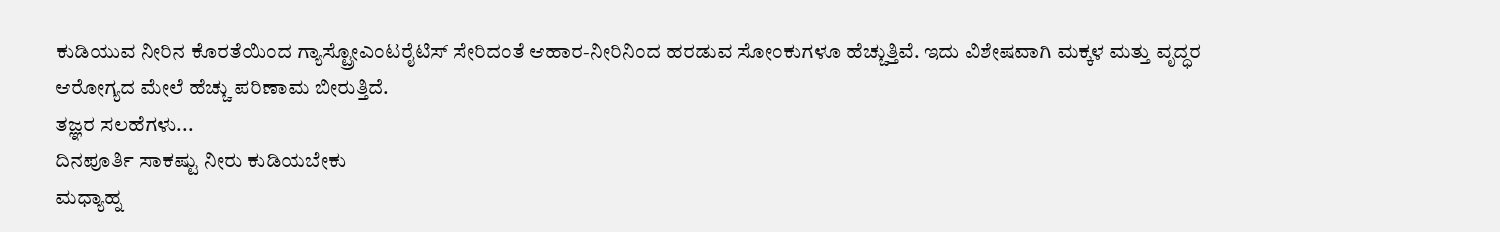ಕುಡಿಯುವ ನೀರಿನ ಕೊರತೆಯಿಂದ ಗ್ಯಾಸ್ಟ್ರೋಎಂಟರೈಟಿಸ್ ಸೇರಿದಂತೆ ಆಹಾರ-ನೀರಿನಿಂದ ಹರಡುವ ಸೋಂಕುಗಳೂ ಹೆಚ್ಚುತ್ತಿವೆ. ಇದು ವಿಶೇಷವಾಗಿ ಮಕ್ಕಳ ಮತ್ತು ವೃದ್ಧರ ಆರೋಗ್ಯದ ಮೇಲೆ ಹೆಚ್ಚು ಪರಿಣಾಮ ಬೀರುತ್ತಿದೆ.
ತಜ್ಞರ ಸಲಹೆಗಳು...
ದಿನಪೂರ್ತಿ ಸಾಕಷ್ಟು ನೀರು ಕುಡಿಯಬೇಕು
ಮಧ್ಯಾಹ್ನ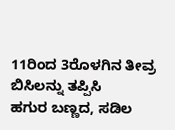11ರಿಂದ 3ರೊಳಗಿನ ತೀವ್ರ ಬಿಸಿಲನ್ನು ತಪ್ಪಿಸಿ
ಹಗುರ ಬಣ್ಣದ, ಸಡಿಲ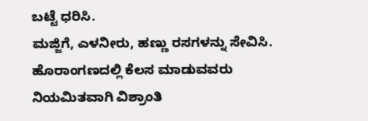ಬಟ್ಟೆ ಧರಿಸಿ.
ಮಜ್ಜಿಗೆ, ಎಳನೀರು, ಹಣ್ಣು ರಸಗಳನ್ನು ಸೇವಿಸಿ.
ಹೊರಾಂಗಣದಲ್ಲಿ ಕೆಲಸ ಮಾಡುವವರು ನಿಯಮಿತವಾಗಿ ವಿಶ್ರಾಂತಿ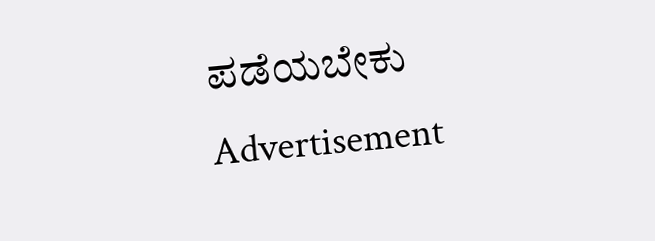ಪಡೆಯಬೇಕು
Advertisement